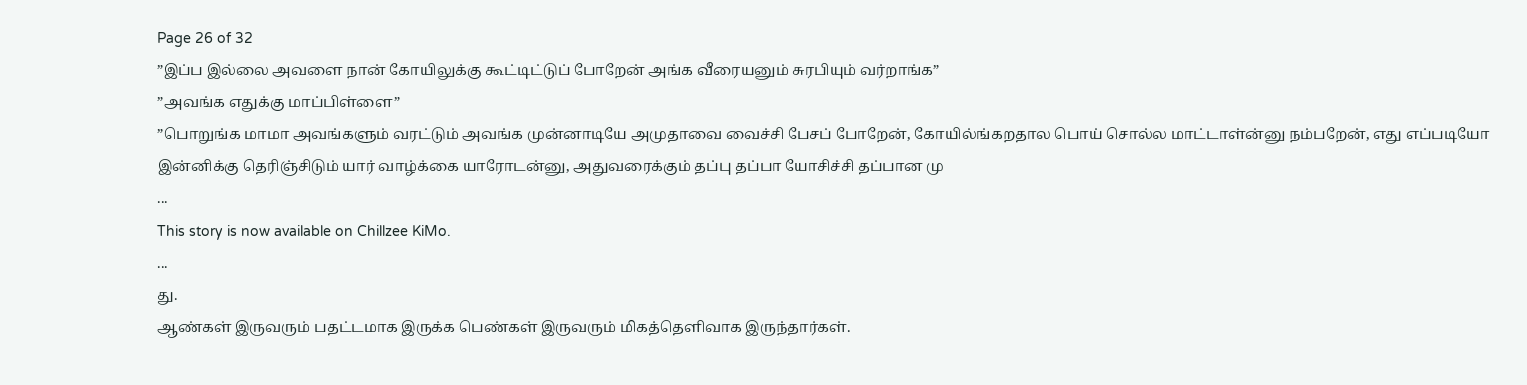Page 26 of 32
”இப்ப இல்லை அவளை நான் கோயிலுக்கு கூட்டிட்டுப் போறேன் அங்க வீரையனும் சுரபியும் வர்றாங்க”
”அவங்க எதுக்கு மாப்பிள்ளை”
”பொறுங்க மாமா அவங்களும் வரட்டும் அவங்க முன்னாடியே அமுதாவை வைச்சி பேசப் போறேன், கோயில்ங்கறதால பொய் சொல்ல மாட்டாள்ன்னு நம்பறேன், எது எப்படியோ இன்னிக்கு தெரிஞ்சிடும் யார் வாழ்க்கை யாரோடன்னு, அதுவரைக்கும் தப்பு தப்பா யோசிச்சி தப்பான மு
...
This story is now available on Chillzee KiMo.
...
து.
ஆண்கள் இருவரும் பதட்டமாக இருக்க பெண்கள் இருவரும் மிகத்தெளிவாக இருந்தார்கள்.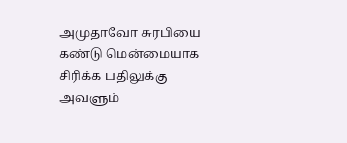அமுதாவோ சுரபியை கண்டு மென்மையாக சிரிக்க பதிலுக்கு அவளும்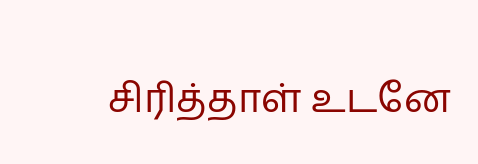சிரித்தாள் உடனே